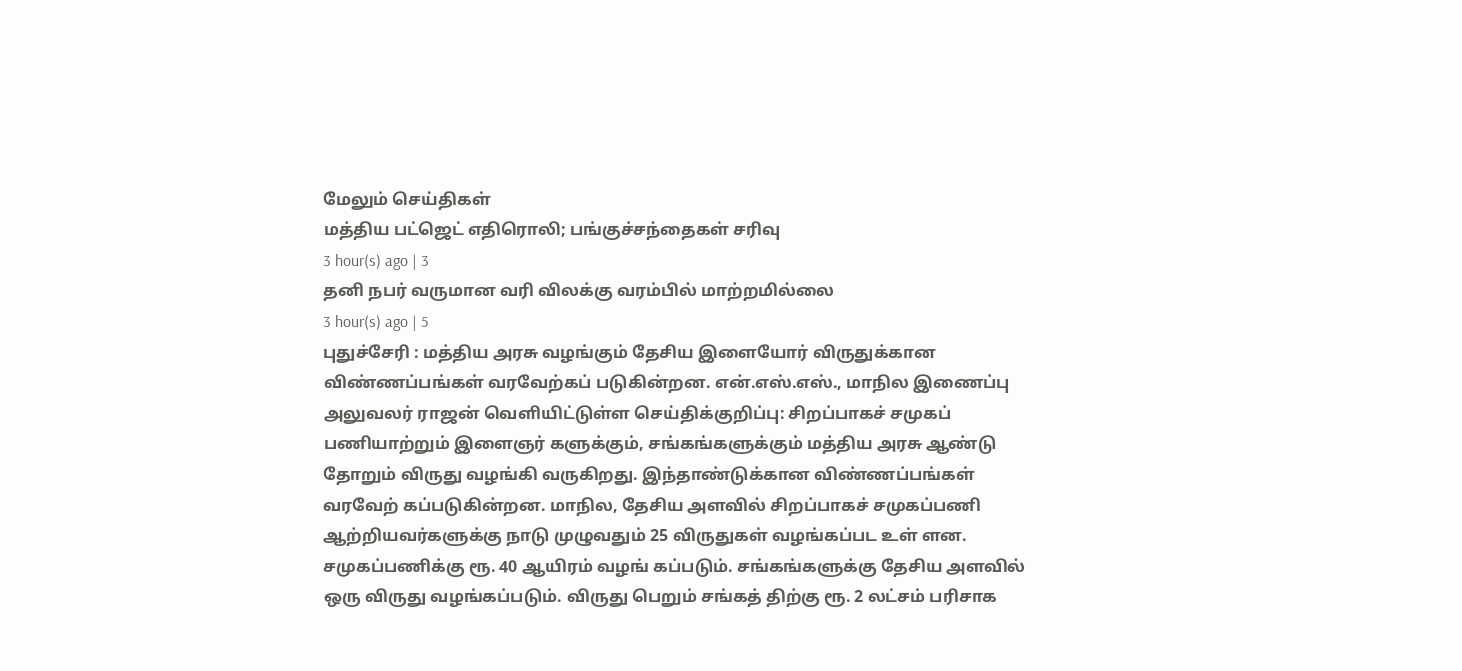மேலும் செய்திகள்
மத்திய பட்ஜெட் எதிரொலி; பங்குச்சந்தைகள் சரிவு
3 hour(s) ago | 3
தனி நபர் வருமான வரி விலக்கு வரம்பில் மாற்றமில்லை
3 hour(s) ago | 5
புதுச்சேரி : மத்திய அரசு வழங்கும் தேசிய இளையோர் விருதுக்கான விண்ணப்பங்கள் வரவேற்கப் படுகின்றன. என்.எஸ்.எஸ்., மாநில இணைப்பு அலுவலர் ராஜன் வெளியிட்டுள்ள செய்திக்குறிப்பு: சிறப்பாகச் சமுகப் பணியாற்றும் இளைஞர் களுக்கும், சங்கங்களுக்கும் மத்திய அரசு ஆண்டு தோறும் விருது வழங்கி வருகிறது. இந்தாண்டுக்கான விண்ணப்பங்கள் வரவேற் கப்படுகின்றன. மாநில, தேசிய அளவில் சிறப்பாகச் சமுகப்பணி ஆற்றியவர்களுக்கு நாடு முழுவதும் 25 விருதுகள் வழங்கப்பட உள் ளன. சமுகப்பணிக்கு ரூ. 40 ஆயிரம் வழங் கப்படும். சங்கங்களுக்கு தேசிய அளவில் ஒரு விருது வழங்கப்படும். விருது பெறும் சங்கத் திற்கு ரூ. 2 லட்சம் பரிசாக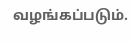வழங்கப்படும்.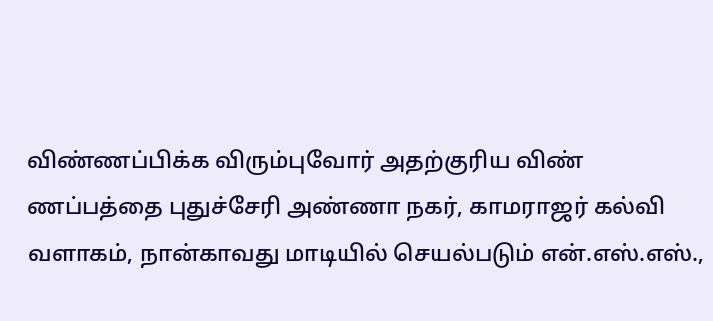விண்ணப்பிக்க விரும்புவோர் அதற்குரிய விண் ணப்பத்தை புதுச்சேரி அண்ணா நகர், காமராஜர் கல்வி வளாகம், நான்காவது மாடியில் செயல்படும் என்.எஸ்.எஸ்.,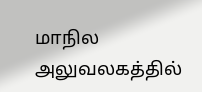மாநில அலுவலகத்தில்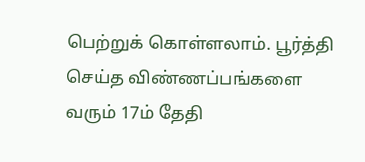பெற்றுக் கொள்ளலாம். பூர்த்தி செய்த விண்ணப்பங்களை வரும் 17ம் தேதி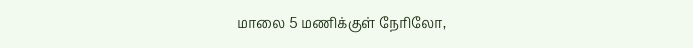மாலை 5 மணிக்குள் நேரிலோ,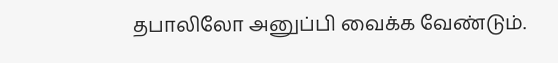தபாலிலோ அனுப்பி வைக்க வேண்டும்.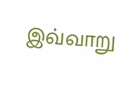இவ்வாறு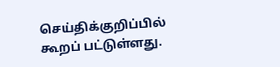செய்திக்குறிப்பில் கூறப் பட்டுள்ளது.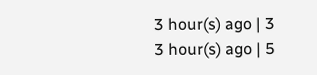3 hour(s) ago | 3
3 hour(s) ago | 5